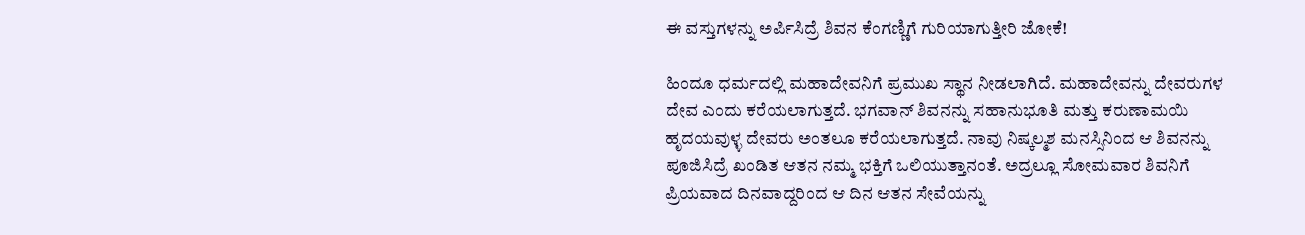ಈ ವಸ್ತುಗಳನ್ನು ಅರ್ಪಿಸಿದ್ರೆ ಶಿವನ ಕೆಂಗಣ್ಣಿಗೆ ಗುರಿಯಾಗುತ್ತೀರಿ ಜೋಕೆ!

ಹಿಂದೂ ಧರ್ಮದಲ್ಲಿ ಮಹಾದೇವನಿಗೆ ಪ್ರಮುಖ ಸ್ಥಾನ ನೀಡಲಾಗಿದೆ. ಮಹಾದೇವನ್ನು ದೇವರುಗಳ ದೇವ ಎಂದು ಕರೆಯಲಾಗುತ್ತದೆ. ಭಗವಾನ್ ಶಿವನನ್ನು ಸಹಾನುಭೂತಿ ಮತ್ತು ಕರುಣಾಮಯಿ ಹೃದಯವುಳ್ಳ ದೇವರು ಅಂತಲೂ ಕರೆಯಲಾಗುತ್ತದೆ. ನಾವು ನಿಷ್ಕಲ್ಮಶ ಮನಸ್ಸಿನಿಂದ ಆ ಶಿವನನ್ನು ಪೂಜಿಸಿದ್ರೆ ಖಂಡಿತ ಆತನ ನಮ್ಮ ಭಕ್ತಿಗೆ ಒಲಿಯುತ್ತಾನಂತೆ. ಅದ್ರಲ್ಲೂ ಸೋಮವಾರ ಶಿವನಿಗೆ ಪ್ರಿಯವಾದ ದಿನವಾದ್ದರಿಂದ ಆ ದಿನ ಆತನ ಸೇವೆಯನ್ನು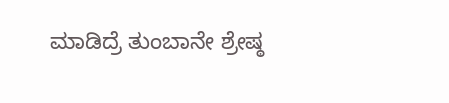ಮಾಡಿದ್ರೆ ತುಂಬಾನೇ ಶ್ರೇಷ್ಠ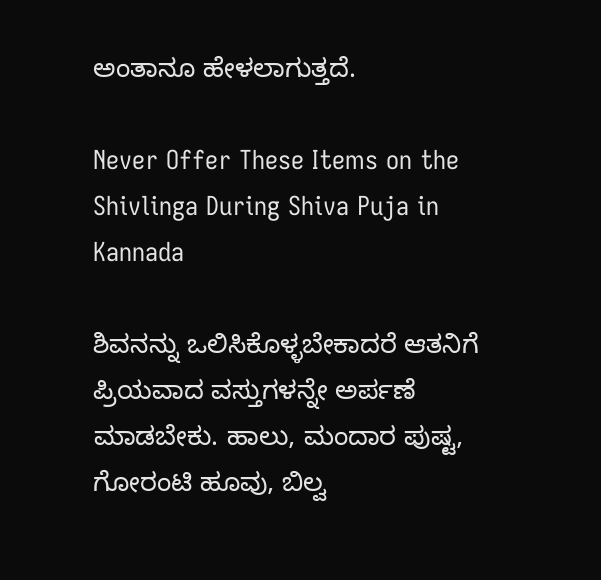ಅಂತಾನೂ ಹೇಳಲಾಗುತ್ತದೆ.

Never Offer These Items on the Shivlinga During Shiva Puja in Kannada

ಶಿವನನ್ನು ಒಲಿಸಿಕೊಳ್ಳಬೇಕಾದರೆ ಆತನಿಗೆ ಪ್ರಿಯವಾದ ವಸ್ತುಗಳನ್ನೇ ಅರ್ಪಣೆ ಮಾಡಬೇಕು. ಹಾಲು, ಮಂದಾರ ಪುಷ್ಟ, ಗೋರಂಟಿ ಹೂವು, ಬಿಲ್ವ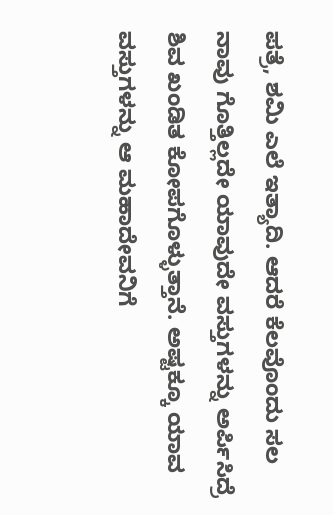ಪತ್ರೆ, ಶಮಿ ಎಲೆ ಇತ್ಯಾದಿ. ಆದರೆ ಕೆಲವೊಂದು ಸಲ ನಾವು ಗೊತ್ತಿಲ್ಲದೇ ಯಾವುದೇ ವಸ್ತುಗಳನ್ನು ಅರ್ಪಿಸಿದ್ರೆ ಶಿವ ಖಂಡಿತ ಕೋಪಗೊಳ್ಳುತ್ತಾನೆ. ಅಷ್ಟಕ್ಕೂ ಯಾವ ವಸ್ತುಗಳನ್ನು ಆ ಮಹಾದೇವನಿಗೆ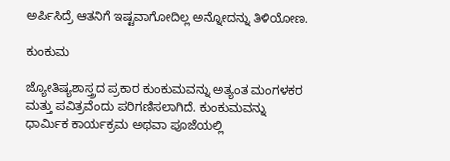ಅರ್ಪಿಸಿದ್ರೆ ಆತನಿಗೆ ಇಷ್ಟವಾಗೋದಿಲ್ಲ ಅನ್ನೋದನ್ನು ತಿಳಿಯೋಣ.

ಕುಂಕುಮ

ಜ್ಯೋತಿಷ್ಯಶಾಸ್ತ್ರದ ಪ್ರಕಾರ ಕುಂಕುಮವನ್ನು ಅತ್ಯಂತ ಮಂಗಳಕರ ಮತ್ತು ಪವಿತ್ರವೆಂದು ಪರಿಗಣಿಸಲಾಗಿದೆ. ಕುಂಕುಮವನ್ನು ಧಾರ್ಮಿಕ ಕಾರ್ಯಕ್ರಮ ಅಥವಾ ಪೂಜೆಯಲ್ಲಿ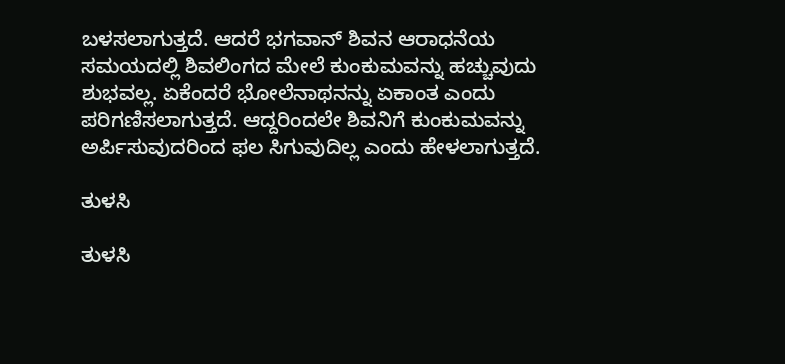ಬಳಸಲಾಗುತ್ತದೆ. ಆದರೆ ಭಗವಾನ್ ಶಿವನ ಆರಾಧನೆಯ ಸಮಯದಲ್ಲಿ ಶಿವಲಿಂಗದ ಮೇಲೆ ಕುಂಕುಮವನ್ನು ಹಚ್ಚುವುದು ಶುಭವಲ್ಲ. ಏಕೆಂದರೆ ಭೋಲೆನಾಥನನ್ನು ಏಕಾಂತ ಎಂದು ಪರಿಗಣಿಸಲಾಗುತ್ತದೆ. ಆದ್ದರಿಂದಲೇ ಶಿವನಿಗೆ ಕುಂಕುಮವನ್ನು ಅರ್ಪಿಸುವುದರಿಂದ ಫಲ ಸಿಗುವುದಿಲ್ಲ ಎಂದು ಹೇಳಲಾಗುತ್ತದೆ.

ತುಳಸಿ

ತುಳಸಿ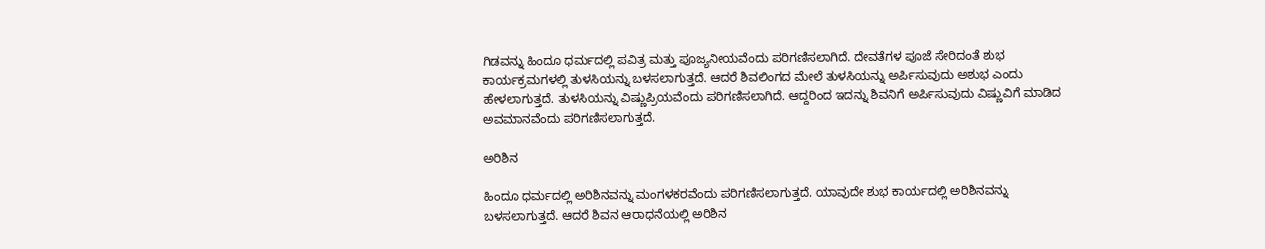ಗಿಡವನ್ನು ಹಿಂದೂ ಧರ್ಮದಲ್ಲಿ ಪವಿತ್ರ ಮತ್ತು ಪೂಜ್ಯನೀಯವೆಂದು ಪರಿಗಣಿಸಲಾಗಿದೆ. ದೇವತೆಗಳ ಪೂಜೆ ಸೇರಿದಂತೆ ಶುಭ ಕಾರ್ಯಕ್ರಮಗಳಲ್ಲಿ ತುಳಸಿಯನ್ನು ಬಳಸಲಾಗುತ್ತದೆ. ಆದರೆ ಶಿವಲಿಂಗದ ಮೇಲೆ ತುಳಸಿಯನ್ನು ಅರ್ಪಿಸುವುದು ಅಶುಭ ಎಂದು ಹೇಳಲಾಗುತ್ತದೆ. ತುಳಸಿಯನ್ನು ವಿಷ್ಣುಪ್ರಿಯವೆಂದು ಪರಿಗಣಿಸಲಾಗಿದೆ. ಆದ್ದರಿಂದ ಇದನ್ನು ಶಿವನಿಗೆ ಅರ್ಪಿಸುವುದು ವಿಷ್ಣುವಿಗೆ ಮಾಡಿದ ಅವಮಾನವೆಂದು ಪರಿಗಣಿಸಲಾಗುತ್ತದೆ.

ಅರಿಶಿನ

ಹಿಂದೂ ಧರ್ಮದಲ್ಲಿ ಅರಿಶಿನವನ್ನು ಮಂಗಳಕರವೆಂದು ಪರಿಗಣಿಸಲಾಗುತ್ತದೆ. ಯಾವುದೇ ಶುಭ ಕಾರ್ಯದಲ್ಲಿ ಅರಿಶಿನವನ್ನು ಬಳಸಲಾಗುತ್ತದೆ. ಆದರೆ ಶಿವನ ಆರಾಧನೆಯಲ್ಲಿ ಅರಿಶಿನ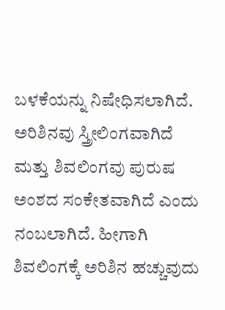ಬಳಕೆಯನ್ನು ನಿಷೇಧಿಸಲಾಗಿದೆ. ಅರಿಶಿನವು ಸ್ತ್ರೀಲಿಂಗವಾಗಿದೆ ಮತ್ತು ಶಿವಲಿಂಗವು ಪುರುಷ ಅಂಶದ ಸಂಕೇತವಾಗಿದೆ ಎಂದು ನಂಬಲಾಗಿದೆ. ಹೀಗಾಗಿ ಶಿವಲಿಂಗಕ್ಕೆ ಅರಿಶಿನ ಹಚ್ಚುವುದು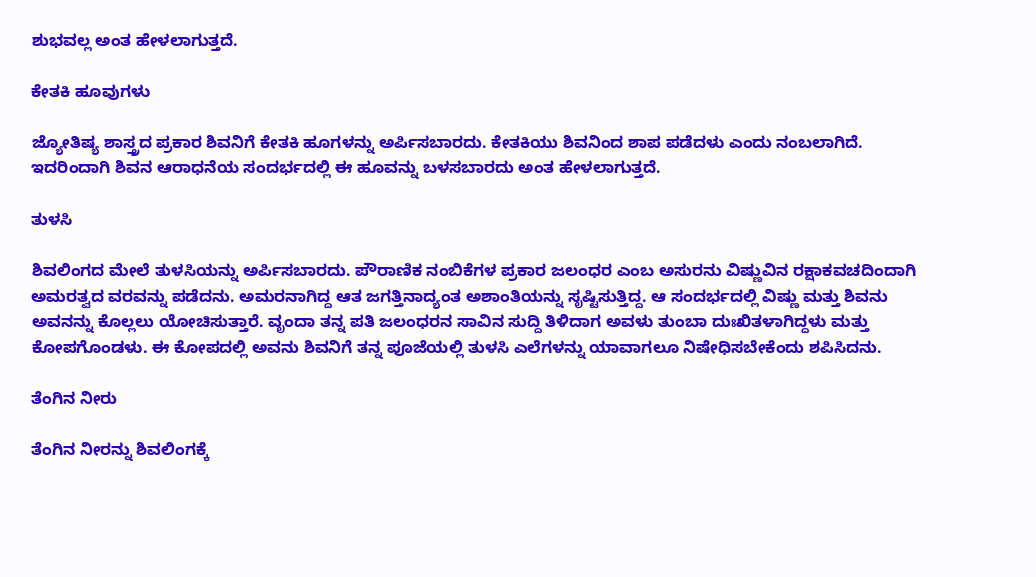ಶುಭವಲ್ಲ ಅಂತ ಹೇಳಲಾಗುತ್ತದೆ.

ಕೇತಕಿ ಹೂವುಗಳು

ಜ್ಯೋತಿಷ್ಯ ಶಾಸ್ತ್ರದ ಪ್ರಕಾರ ಶಿವನಿಗೆ ಕೇತಕಿ ಹೂಗಳನ್ನು ಅರ್ಪಿಸಬಾರದು. ಕೇತಕಿಯು ಶಿವನಿಂದ ಶಾಪ ಪಡೆದಳು ಎಂದು ನಂಬಲಾಗಿದೆ. ಇದರಿಂದಾಗಿ ಶಿವನ ಆರಾಧನೆಯ ಸಂದರ್ಭದಲ್ಲಿ ಈ ಹೂವನ್ನು ಬಳಸಬಾರದು ಅಂತ ಹೇಳಲಾಗುತ್ತದೆ.

ತುಳಸಿ

ಶಿವಲಿಂಗದ ಮೇಲೆ ತುಳಸಿಯನ್ನು ಅರ್ಪಿಸಬಾರದು. ಪೌರಾಣಿಕ ನಂಬಿಕೆಗಳ ಪ್ರಕಾರ ಜಲಂಧರ ಎಂಬ ಅಸುರನು ವಿಷ್ಣುವಿನ ರಕ್ಷಾಕವಚದಿಂದಾಗಿ ಅಮರತ್ವದ ವರವನ್ನು ಪಡೆದನು. ಅಮರನಾಗಿದ್ದ ಆತ ಜಗತ್ತಿನಾದ್ಯಂತ ಅಶಾಂತಿಯನ್ನು ಸೃಷ್ಟಿಸುತ್ತಿದ್ದ. ಆ ಸಂದರ್ಭದಲ್ಲಿ ವಿಷ್ಣು ಮತ್ತು ಶಿವನು ಅವನನ್ನು ಕೊಲ್ಲಲು ಯೋಚಿಸುತ್ತಾರೆ. ವೃಂದಾ ತನ್ನ ಪತಿ ಜಲಂಧರನ ಸಾವಿನ ಸುದ್ದಿ ತಿಳಿದಾಗ ಅವಳು ತುಂಬಾ ದುಃಖಿತಳಾಗಿದ್ದಳು ಮತ್ತು ಕೋಪಗೊಂಡಳು. ಈ ಕೋಪದಲ್ಲಿ ಅವನು ಶಿವನಿಗೆ ತನ್ನ ಪೂಜೆಯಲ್ಲಿ ತುಳಸಿ ಎಲೆಗಳನ್ನು ಯಾವಾಗಲೂ ನಿಷೇಧಿಸಬೇಕೆಂದು ಶಪಿಸಿದನು.

ತೆಂಗಿನ ನೀರು

ತೆಂಗಿನ ನೀರನ್ನು ಶಿವಲಿಂಗಕ್ಕೆ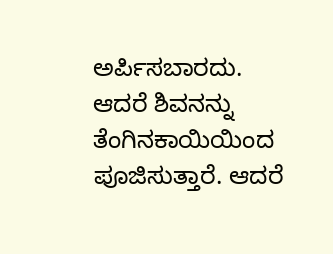ಅರ್ಪಿಸಬಾರದು. ಆದರೆ ಶಿವನನ್ನು ತೆಂಗಿನಕಾಯಿಯಿಂದ ಪೂಜಿಸುತ್ತಾರೆ. ಆದರೆ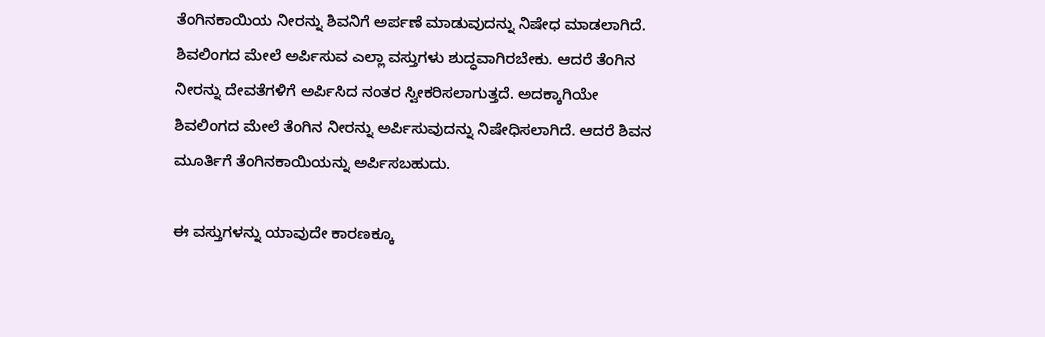ತೆಂಗಿನಕಾಯಿಯ ನೀರನ್ನು ಶಿವನಿಗೆ ಅರ್ಪಣೆ ಮಾಡುವುದನ್ನು ನಿಷೇಧ ಮಾಡಲಾಗಿದೆ. ಶಿವಲಿಂಗದ ಮೇಲೆ ಅರ್ಪಿಸುವ ಎಲ್ಲಾ ವಸ್ತುಗಳು ಶುದ್ಧವಾಗಿರಬೇಕು. ಆದರೆ ತೆಂಗಿನ ನೀರನ್ನು ದೇವತೆಗಳಿಗೆ ಅರ್ಪಿಸಿದ ನಂತರ ಸ್ವೀಕರಿಸಲಾಗುತ್ತದೆ. ಅದಕ್ಕಾಗಿಯೇ ಶಿವಲಿಂಗದ ಮೇಲೆ ತೆಂಗಿನ ನೀರನ್ನು ಅರ್ಪಿಸುವುದನ್ನು ನಿಷೇಧಿಸಲಾಗಿದೆ. ಆದರೆ ಶಿವನ ಮೂರ್ತಿಗೆ ತೆಂಗಿನಕಾಯಿಯನ್ನು ಅರ್ಪಿಸಬಹುದು.

ಈ ವಸ್ತುಗಳನ್ನು ಯಾವುದೇ ಕಾರಣಕ್ಕೂ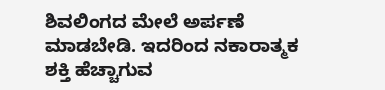ಶಿವಲಿಂಗದ ಮೇಲೆ ಅರ್ಪಣೆ ಮಾಡಬೇಡಿ. ಇದರಿಂದ ನಕಾರಾತ್ಮಕ ಶಕ್ತಿ ಹೆಚ್ಚಾಗುವ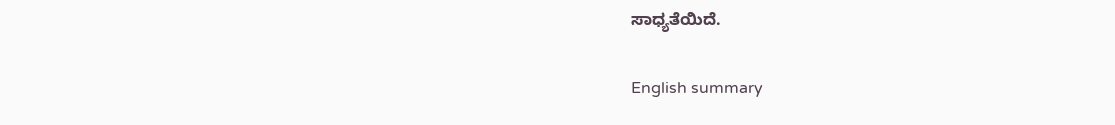ಸಾಧ್ಯತೆಯಿದೆ.

English summary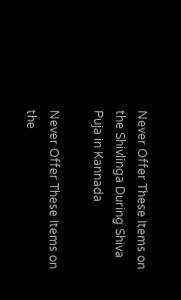Never Offer These Items on the Shivlinga During Shiva Puja in Kannada

Never Offer These Items on the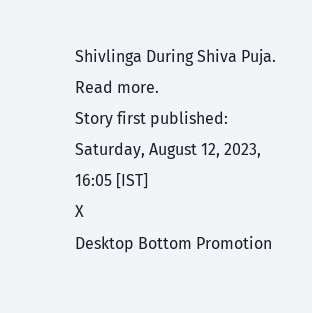Shivlinga During Shiva Puja. Read more.
Story first published: Saturday, August 12, 2023, 16:05 [IST]
X
Desktop Bottom Promotion